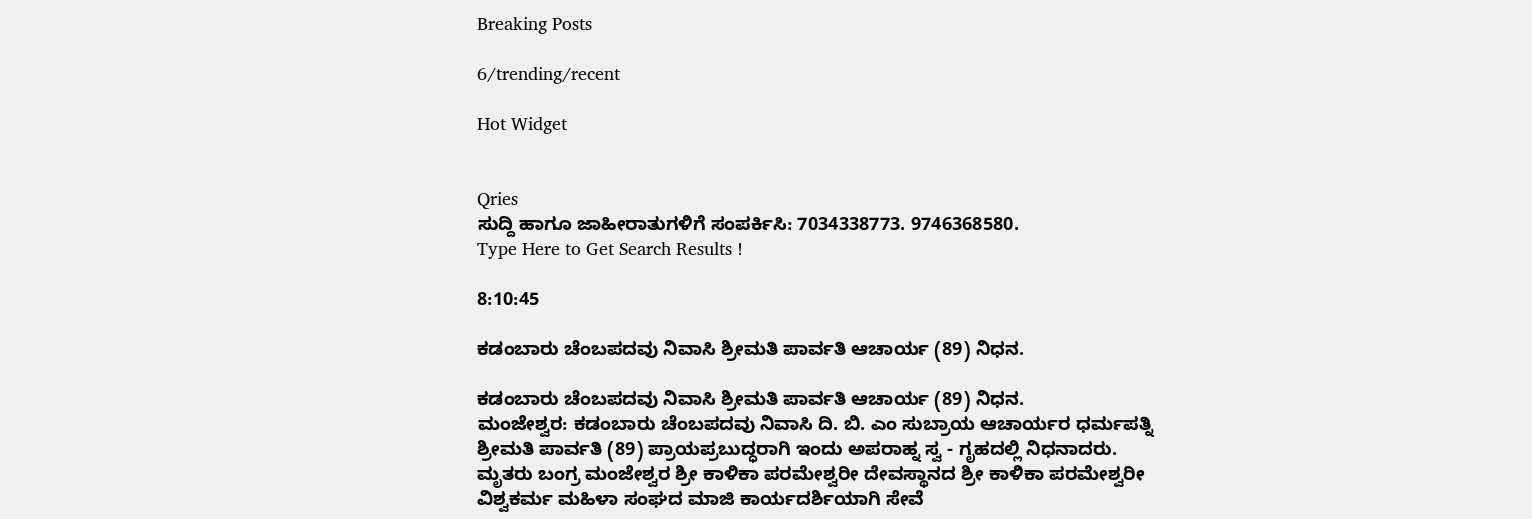Breaking Posts

6/trending/recent

Hot Widget


Qries
ಸುದ್ದಿ ಹಾಗೂ ಜಾಹೀರಾತುಗಳಿಗೆ ಸಂಪರ್ಕಿಸಿ: 7034338773. 9746368580.
Type Here to Get Search Results !

8:10:45

ಕಡಂಬಾರು ಚೆಂಬಪದವು ನಿವಾಸಿ ಶ್ರೀಮತಿ ಪಾರ್ವತಿ ಆಚಾರ್ಯ (89) ನಿಧನ.

ಕಡಂಬಾರು ಚೆಂಬಪದವು ನಿವಾಸಿ ಶ್ರೀಮತಿ ಪಾರ್ವತಿ ಆಚಾರ್ಯ (89) ನಿಧನ.
ಮಂಜೇಶ್ವರ: ಕಡಂಬಾರು ಚೆಂಬಪದವು ನಿವಾಸಿ ದಿ. ಬಿ. ಎಂ ಸುಬ್ರಾಯ ಆಚಾರ್ಯರ ಧರ್ಮಪತ್ನಿ ಶ್ರೀಮತಿ ಪಾರ್ವತಿ (89) ಪ್ರಾಯಪ್ರಬುದ್ಧರಾಗಿ ಇಂದು ಅಪರಾಹ್ನ ಸ್ವ - ಗೃಹದಲ್ಲಿ ನಿಧನಾದರು. ಮೃತರು ಬಂಗ್ರ ಮಂಜೇಶ್ವರ ಶ್ರೀ ಕಾಳಿಕಾ ಪರಮೇಶ್ವರೀ ದೇವಸ್ಥಾನದ ಶ್ರೀ ಕಾಳಿಕಾ ಪರಮೇಶ್ವರೀ ವಿಶ್ವಕರ್ಮ ಮಹಿಳಾ ಸಂಘದ ಮಾಜಿ ಕಾರ್ಯದರ್ಶಿಯಾಗಿ ಸೇವೆ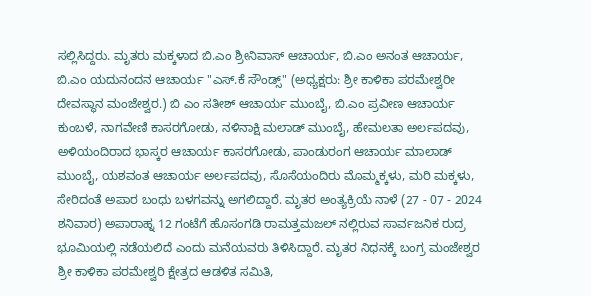ಸಲ್ಲಿಸಿದ್ದರು. ಮೃತರು ಮಕ್ಕಳಾದ ಬಿ.ಎಂ ಶ್ರೀನಿವಾಸ್ ಆಚಾರ್ಯ, ಬಿ.ಎಂ ಅನಂತ ಆಚಾರ್ಯ, ಬಿ.ಎಂ ಯದುನಂದನ ಆಚಾರ್ಯ "ಎಸ್.ಕೆ ಸೌಂಡ್ಸ್" (ಅಧ್ಯಕ್ಷರು: ಶ್ರೀ ಕಾಳಿಕಾ ಪರಮೇಶ್ವರೀ ದೇವಸ್ಥಾನ ಮಂಜೇಶ್ವರ.) ಬಿ ಎಂ ಸತೀಶ್ ಆಚಾರ್ಯ ಮುಂಬೈ, ಬಿ.ಎಂ ಪ್ರವೀಣ ಆಚಾರ್ಯ ಕುಂಬಳೆ, ನಾಗವೇಣಿ ಕಾಸರಗೋಡು, ನಳಿನಾಕ್ಷಿ ಮಲಾಡ್ ಮುಂಬೈ, ಹೇಮಲತಾ ಅರ್ಲಪದವು, ಅಳಿಯಂದಿರಾದ ಭಾಸ್ಕರ ಆಚಾರ್ಯ ಕಾಸರಗೋಡು, ಪಾಂಡುರಂಗ ಆಚಾರ್ಯ ಮಾಲಾಡ್ ಮುಂಬೈ, ಯಶವಂತ ಆಚಾರ್ಯ ಅರ್ಲಪದವು, ಸೊಸೆಯಂದಿರು ಮೊಮ್ಮಕ್ಕಳು, ಮರಿ ಮಕ್ಕಳು, ಸೇರಿದಂತೆ ಅಪಾರ ಬಂಧು ಬಳಗವನ್ನು ಅಗಲಿದ್ದಾರೆ. ಮೃತರ ಅಂತ್ಯಕ್ರಿಯೆ ನಾಳೆ (27 - 07 - 2024 ಶನಿವಾರ) ಅಪಾರಾಹ್ನ 12 ಗಂಟೆಗೆ ಹೊಸಂಗಡಿ ರಾಮತ್ತಮಜಲ್ ನಲ್ಲಿರುವ ಸಾರ್ವಜನಿಕ ರುದ್ರ ಭೂಮಿಯಲ್ಲಿ ನಡೆಯಲಿದೆ ಎಂದು ಮನೆಯವರು ತಿಳಿಸಿದ್ದಾರೆ. ಮೃತರ ನಿಧನಕ್ಕೆ ಬಂಗ್ರ ಮಂಜೇಶ್ವರ ಶ್ರೀ ಕಾಳಿಕಾ ಪರಮೇಶ್ವರಿ ಕ್ಷೇತ್ರದ ಆಡಳಿತ ಸಮಿತಿ,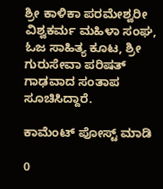ಶ್ರೀ ಕಾಳಿಕಾ ಪರಮೇಶ್ವರೀ ವಿಶ್ವಕರ್ಮ ಮಹಿಳಾ ಸಂಘ, ಓಜ ಸಾಹಿತ್ಯ ಕೂಟ, ಶ್ರೀ ಗುರುಸೇವಾ ಪರಿಷತ್ ಗಾಢವಾದ ಸಂತಾಪ ಸೂಚಿಸಿದ್ದಾರೆ.

ಕಾಮೆಂಟ್‌‌ ಪೋಸ್ಟ್‌ ಮಾಡಿ

0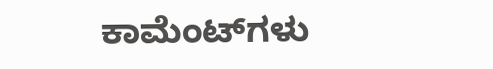ಕಾಮೆಂಟ್‌ಗಳು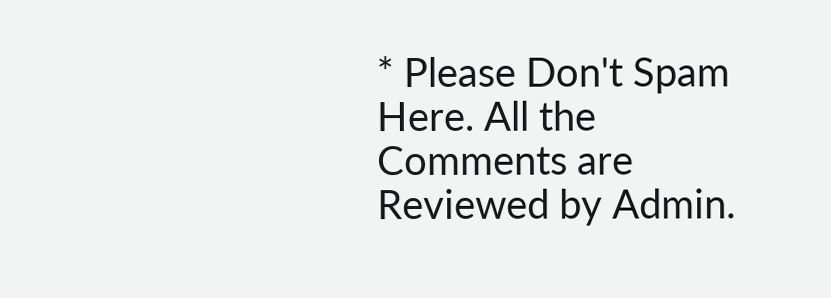* Please Don't Spam Here. All the Comments are Reviewed by Admin.